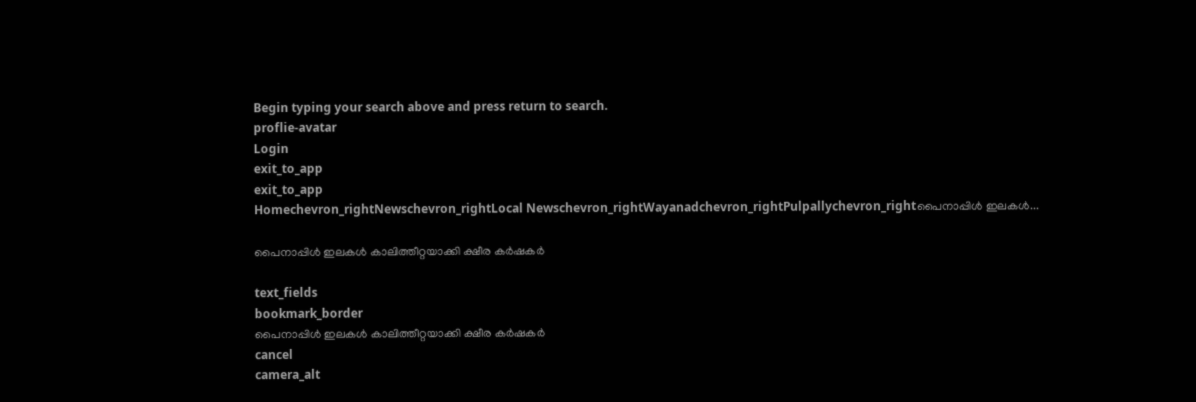Begin typing your search above and press return to search.
proflie-avatar
Login
exit_to_app
exit_to_app
Homechevron_rightNewschevron_rightLocal Newschevron_rightWayanadchevron_rightPulpallychevron_rightപൈനാപ്പിൾ ഇലകൾ...

പൈനാപ്പിൾ ഇലകൾ കാലിത്തീറ്റയാക്കി ക്ഷീര കർഷകർ

text_fields
bookmark_border
പൈനാപ്പിൾ ഇലകൾ കാലിത്തീറ്റയാക്കി ക്ഷീര കർഷകർ
cancel
camera_alt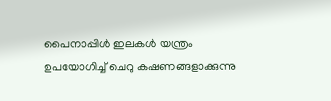പൈനാപ്പിൾ ഇലകൾ യന്ത്രം ഉപയോഗിച്ച് ചെറു കഷണങ്ങളാക്കുന്നു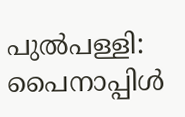പുൽപള്ളി: പൈനാപ്പിൾ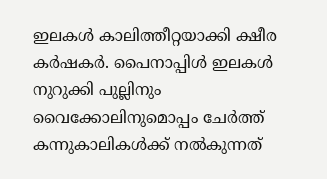ഇലകൾ കാലിത്തീറ്റയാക്കി ക്ഷീര കർഷകർ. പൈനാപ്പിൾ ഇലകൾ നുറുക്കി പുല്ലിനും വൈക്കോലിനുമൊപ്പം ചേർത്ത് കന്നുകാലികൾക്ക് നൽകുന്നത്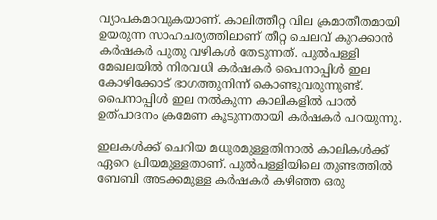വ്യാപകമാവുകയാണ്. കാലിത്തീറ്റ വില ക്രമാതീതമായി ഉയരുന്ന സാഹചര്യത്തിലാണ് തീറ്റ ചെലവ് കുറക്കാൻ കർഷകർ പുതു വഴികൾ തേടുന്നത്. പുൽപള്ളി മേഖലയിൽ നിരവധി കർഷകർ പൈനാപ്പിൾ ഇല കോഴിക്കോട് ഭാഗത്തുനിന്ന് കൊണ്ടുവരുന്നുണ്ട്. പൈനാപ്പിൾ ഇല നൽകുന്ന കാലികളിൽ പാൽ ഉത്പാദനം ക്രമേണ കൂടുന്നതായി കർഷകർ പറയുന്നു.

ഇലകൾക്ക് ചെറിയ മധുരമുള്ളതിനാൽ കാലികൾക്ക് ഏറെ പ്രിയമുള്ളതാണ്. പുൽപള്ളിയിലെ തുണ്ടത്തിൽ ബേബി അടക്കമുള്ള കർഷകർ കഴിഞ്ഞ ഒരു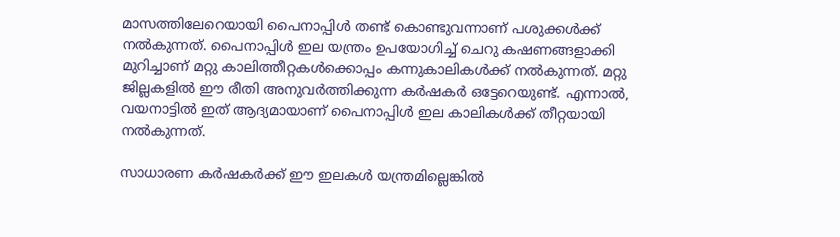മാസത്തിലേറെയായി പൈനാപ്പിൾ തണ്ട് കൊണ്ടുവന്നാണ് പശുക്കൾക്ക് നൽകുന്നത്. പൈനാപ്പിൾ ഇല യന്ത്രം ഉപയോഗിച്ച് ചെറു കഷണങ്ങളാക്കി മുറിച്ചാണ് മറ്റു കാലിത്തീറ്റകൾക്കൊപ്പം കന്നുകാലികൾക്ക് നൽകുന്നത്. മറ്റു ജില്ലകളിൽ ഈ രീതി അനുവർത്തിക്കുന്ന കർഷകർ ഒട്ടേറെയുണ്ട്. എന്നാൽ, വയനാട്ടിൽ ഇത് ആദ്യമായാണ് പൈനാപ്പിൾ ഇല കാലികൾക്ക് തീറ്റയായി നൽകുന്നത്.

സാധാരണ കർഷകർക്ക് ഈ ഇലകൾ യന്ത്രമില്ലെങ്കിൽ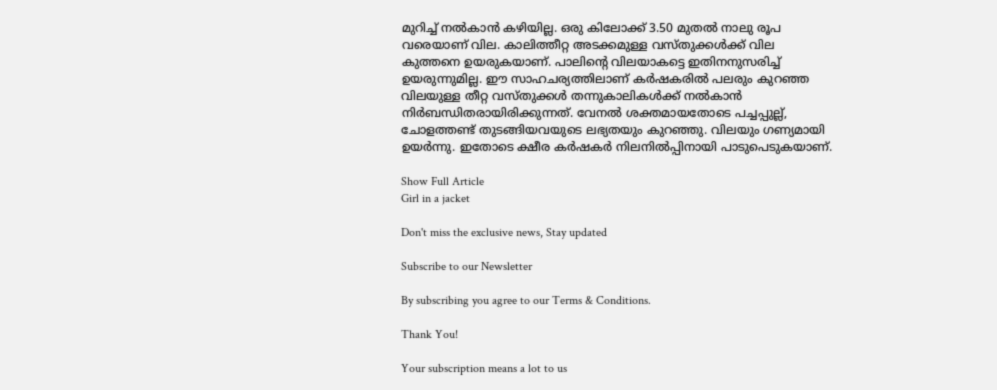മുറിച്ച് നൽകാൻ കഴിയില്ല. ഒരു കിലോക്ക് 3.50 മുതൽ നാലു രൂപ വരെയാണ് വില. കാലിത്തീറ്റ അടക്കമുള്ള വസ്തുക്കൾക്ക് വില കുത്തനെ ഉയരുകയാണ്. പാലിന്റെ വിലയാകട്ടെ ഇതിനനുസരിച്ച് ഉയരുന്നുമില്ല. ഈ സാഹചര്യത്തിലാണ് കർഷകരിൽ പലരും കുറഞ്ഞ വിലയുള്ള തീറ്റ വസ്തുക്കൾ തന്നുകാലികൾക്ക് നൽകാൻ നിർബന്ധിതരായിരിക്കുന്നത്. വേനൽ ശക്തമായതോടെ പച്ചപ്പുല്ല്, ചോളത്തണ്ട് തുടങ്ങിയവയുടെ ലഭ്യതയും കുറഞ്ഞു. വിലയും ഗണ്യമായി ഉയർന്നു. ഇതോടെ ക്ഷീര കർഷകർ നിലനിൽപ്പിനായി പാടുപെടുകയാണ്.

Show Full Article
Girl in a jacket

Don't miss the exclusive news, Stay updated

Subscribe to our Newsletter

By subscribing you agree to our Terms & Conditions.

Thank You!

Your subscription means a lot to us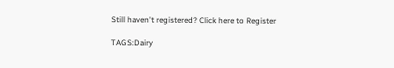Still haven't registered? Click here to Register

TAGS:Dairy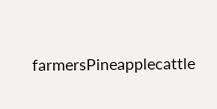farmersPineapplecattle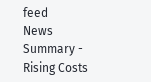feed
News Summary - Rising Costs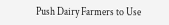Push Dairy Farmers to Use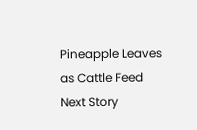Pineapple Leaves as Cattle Feed
Next Story